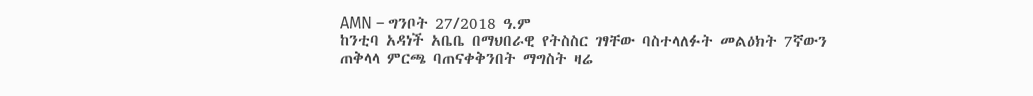AMN – ግንቦት 27/2018 ዓ.ም
ከንቲባ አዳነች አቤቤ በማህበራዊ የትስስር ገፃቸው ባስተላለፉት መልዕክት 7ኛውን ጠቅላላ ምርጫ ባጠናቀቅንበት ማግስት ዛሬ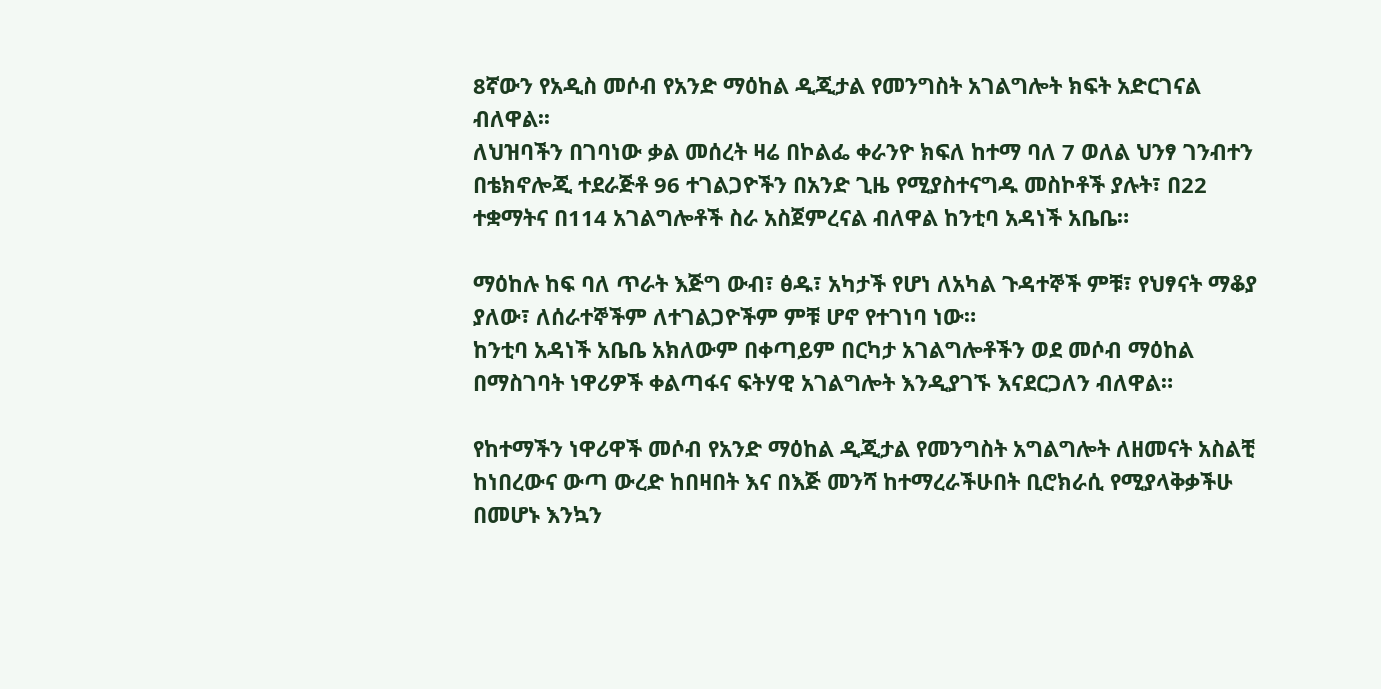8ኛውን የአዲስ መሶብ የአንድ ማዕከል ዲጂታል የመንግስት አገልግሎት ክፍት አድርገናል ብለዋል፡፡
ለህዝባችን በገባነው ቃል መሰረት ዛሬ በኮልፌ ቀራንዮ ክፍለ ከተማ ባለ 7 ወለል ህንፃ ገንብተን በቴክኖሎጂ ተደራጅቶ 96 ተገልጋዮችን በአንድ ጊዜ የሚያስተናግዱ መስኮቶች ያሉት፣ በ22 ተቋማትና በ114 አገልግሎቶች ስራ አስጀምረናል ብለዋል ከንቲባ አዳነች አቤቤ።

ማዕከሉ ከፍ ባለ ጥራት እጅግ ውብ፣ ፅዱ፣ አካታች የሆነ ለአካል ጉዳተኞች ምቹ፣ የህፃናት ማቆያ ያለው፣ ለሰራተኞችም ለተገልጋዮችም ምቹ ሆኖ የተገነባ ነው።
ከንቲባ አዳነች አቤቤ አክለውም በቀጣይም በርካታ አገልግሎቶችን ወደ መሶብ ማዕከል በማስገባት ነዋሪዎች ቀልጣፋና ፍትሃዊ አገልግሎት እንዲያገኙ እናደርጋለን ብለዋል።

የከተማችን ነዋሪዋች መሶብ የአንድ ማዕከል ዲጂታል የመንግስት አግልግሎት ለዘመናት አስልቺ ከነበረውና ውጣ ውረድ ከበዛበት እና በእጅ መንሻ ከተማረራችሁበት ቢሮክራሲ የሚያላቅቃችሁ በመሆኑ እንኳን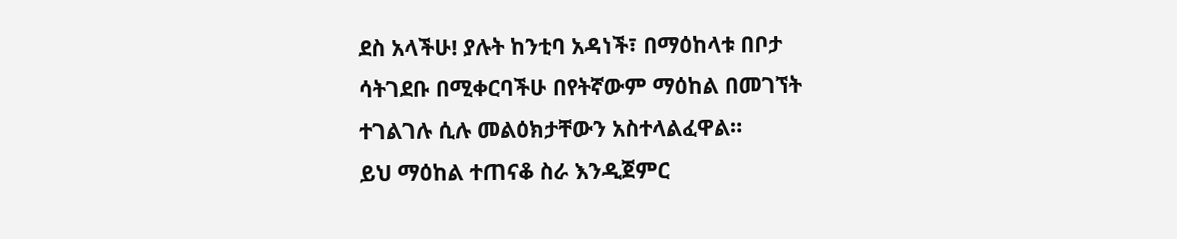ደስ አላችሁ! ያሉት ከንቲባ አዳነች፣ በማዕከላቱ በቦታ ሳትገደቡ በሚቀርባችሁ በየትኛውም ማዕከል በመገኘት ተገልገሉ ሲሉ መልዕክታቸውን አስተላልፈዋል።
ይህ ማዕከል ተጠናቆ ስራ እንዲጀምር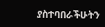ያስተባበራችሁትን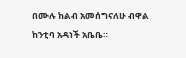በሙሉ ከልብ አመሰግናለሁ ብዋል ከንቲባ አዳነች አቤቤ።